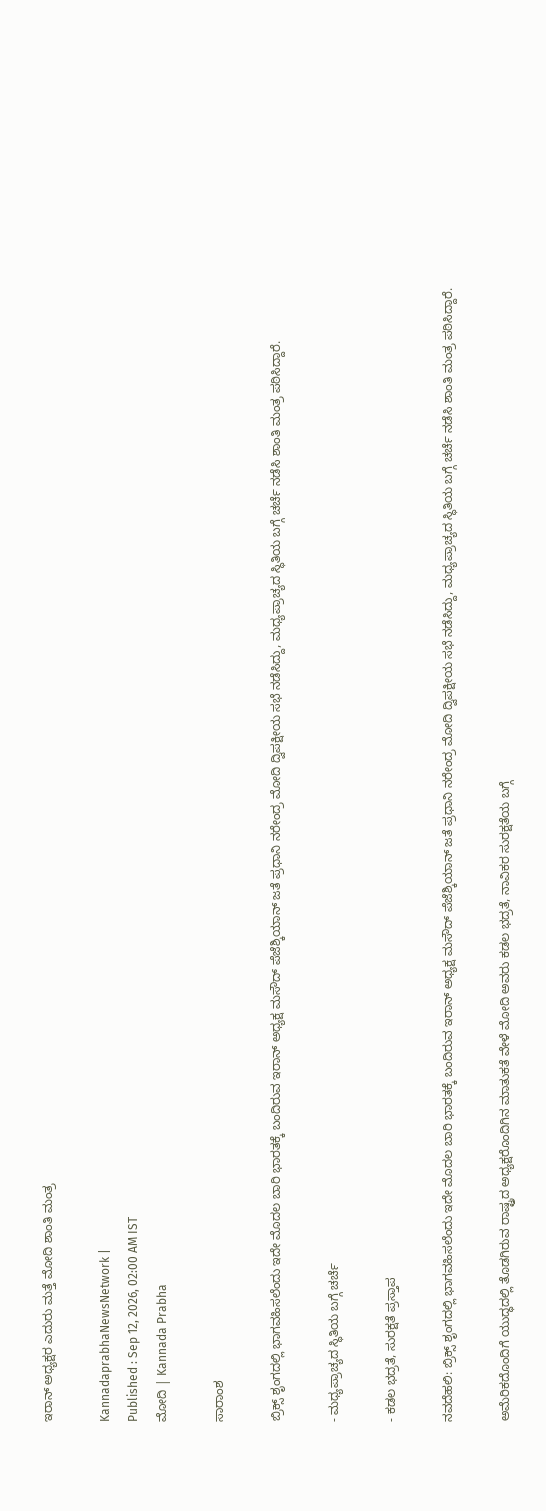ಇರಾನ್ ಅಧ್ಯಕ್ಷರ ಎದುರು ಮತ್ತೆ ಮೋದಿ ಶಾಂತಿ ಮಂತ್ರ

KannadaprabhaNewsNetwork |
Published : Sep 12, 2026, 02:00 AM IST
ಮೋದಿ | Kannada Prabha

ಸಾರಾಂಶ

ಬ್ರಿಕ್ಸ್‌ ಶೃಂಗದಲ್ಲಿ ಭಾಗವಹಿಸಲೆಂದು ಇದೇ ಮೊದಲ ಬಾರಿ ಭಾರತಕ್ಕೆ ಬಂದಿರುವ ಇರಾನ್‌ ಅಧ್ಯಕ್ಷ ಮಸೌದ್‌ ಪೆಜೆಶ್ಕಿಯಾನ್‌ ಜತೆ ಪ್ರಧಾನಿ ನರೇಂದ್ರ ಮೋದಿ ದ್ವಿಪಕ್ಷೀಯ ಸಭೆ ನಡೆಸಿದ್ದು, ಮಧ್ಯಪ್ರಾಚ್ಯದ ಸ್ಥಿತಿಯ ಬಗ್ಗೆ ಚರ್ಚೆ ನಡೆಸಿ ಶಾಂತಿ ಮಂತ್ರ ಪಠಿಸಿದ್ದಾರೆ.

- ಮಧ್ಯಪ್ರಾಚ್ಯದ ಸ್ಥಿತಿಯ ಬಗ್ಗೆ ಚರ್ಚೆ

- ಕಡಲ ಭದ್ರತೆ, ಸುರಕ್ಷತೆ ಪ್ರಸ್ತಾಪ

ನವದೆಹಲಿ: ಬ್ರಿಕ್ಸ್‌ ಶೃಂಗದಲ್ಲಿ ಭಾಗವಹಿಸಲೆಂದು ಇದೇ ಮೊದಲ ಬಾರಿ ಭಾರತಕ್ಕೆ ಬಂದಿರುವ ಇರಾನ್‌ ಅಧ್ಯಕ್ಷ ಮಸೌದ್‌ ಪೆಜೆಶ್ಕಿಯಾನ್‌ ಜತೆ ಪ್ರಧಾನಿ ನರೇಂದ್ರ ಮೋದಿ ದ್ವಿಪಕ್ಷೀಯ ಸಭೆ ನಡೆಸಿದ್ದು, ಮಧ್ಯಪ್ರಾಚ್ಯದ ಸ್ಥಿತಿಯ ಬಗ್ಗೆ ಚರ್ಚೆ ನಡೆಸಿ ಶಾಂತಿ ಮಂತ್ರ ಪಠಿಸಿದ್ದಾರೆ.

ಅಮೆರಿಕದೊಂದಿಗೆ ಯುದ್ಧದಲ್ಲಿ ತೊಡಗಿರುವ ರಾಷ್ಟ್ರದ ಅಧ್ಯಕ್ಷರೊಂದಿಗಿನ ಮಾತುಕತೆ ವೇಳೆ ಮೋದಿ ಅವರು ಕಡಲ ಭದ್ರತೆ, ನಾವಿಕರ ಸುರಕ್ಷತೆಯ ಬಗ್ಗೆ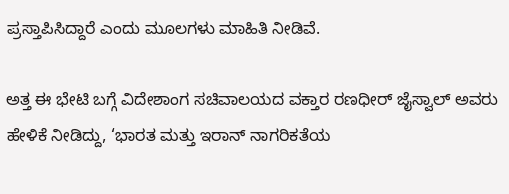ಪ್ರಸ್ತಾಪಿಸಿದ್ದಾರೆ ಎಂದು ಮೂಲಗಳು ಮಾಹಿತಿ ನೀಡಿವೆ.

ಅತ್ತ ಈ ಭೇಟಿ ಬಗ್ಗೆ ವಿದೇಶಾಂಗ ಸಚಿವಾಲಯದ ವಕ್ತಾರ ರಣಧೀರ್‌ ಜೈಸ್ವಾಲ್‌ ಅವರು ಹೇಳಿಕೆ ನೀಡಿದ್ದು, ‘ಭಾರತ ಮತ್ತು ಇರಾನ್ ನಾಗರಿಕತೆಯ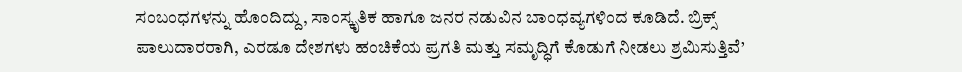ಸಂಬಂಧಗಳನ್ನು ಹೊಂದಿದ್ದು, ಸಾಂಸ್ಕೃತಿಕ ಹಾಗೂ ಜನರ ನಡುವಿನ ಬಾಂಧವ್ಯಗಳಿಂದ ಕೂಡಿದೆ. ಬ್ರಿಕ್ಸ್ ಪಾಲುದಾರರಾಗಿ, ಎರಡೂ ದೇಶಗಳು ಹಂಚಿಕೆಯ ಪ್ರಗತಿ ಮತ್ತು ಸಮೃದ್ಧಿಗೆ ಕೊಡುಗೆ ನೀಡಲು ಶ್ರಮಿಸುತ್ತಿವೆ’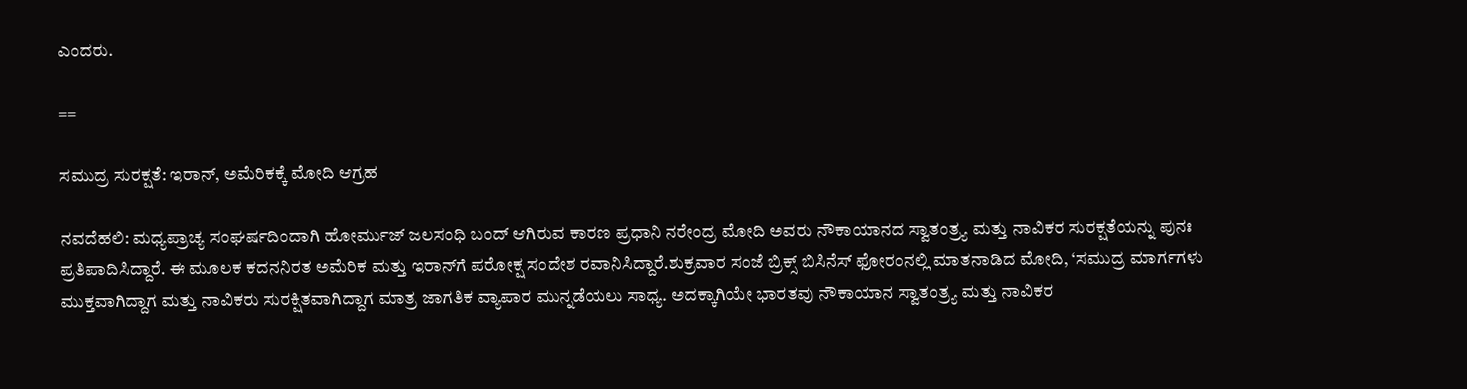ಎಂದರು.

==

ಸಮುದ್ರ ಸುರಕ್ಷತೆ: ಇರಾನ್‌, ಅಮೆರಿಕಕ್ಕೆ ಮೋದಿ ಆಗ್ರಹ

ನವದೆಹಲಿ: ಮಧ್ಯಪ್ರಾಚ್ಯ ಸಂಘರ್ಷದಿಂದಾಗಿ ಹೋರ್ಮುಜ್‌ ಜಲಸಂಧಿ ಬಂದ್ ಆಗಿರುವ ಕಾರಣ ಪ್ರಧಾನಿ ನರೇಂದ್ರ ಮೋದಿ ಅವರು ನೌಕಾಯಾನದ ಸ್ವಾತಂತ್ರ್ಯ ಮತ್ತು ನಾವಿಕರ ಸುರಕ್ಷತೆಯನ್ನು ಪುನಃ ಪ್ರತಿಪಾದಿಸಿದ್ದಾರೆ. ಈ ಮೂಲಕ ಕದನನಿರತ ಅಮೆರಿಕ ಮತ್ತು ಇರಾನ್‌ಗೆ ಪರೋಕ್ಷ ಸಂದೇಶ ರವಾನಿಸಿದ್ದಾರೆ.ಶುಕ್ರವಾರ ಸಂಜೆ ಬ್ರಿಕ್ಸ್‌ ಬಿಸಿನೆಸ್‌ ಫೋರಂನಲ್ಲಿ ಮಾತನಾಡಿದ ಮೋದಿ, ‘ಸಮುದ್ರ ಮಾರ್ಗಗಳು ಮುಕ್ತವಾಗಿದ್ದಾಗ ಮತ್ತು ನಾವಿಕರು ಸುರಕ್ಷಿತವಾಗಿದ್ದಾಗ ಮಾತ್ರ ಜಾಗತಿಕ ವ್ಯಾಪಾರ ಮುನ್ನಡೆಯಲು ಸಾಧ್ಯ. ಅದಕ್ಕಾಗಿಯೇ ಭಾರತವು ನೌಕಾಯಾನ ಸ್ವಾತಂತ್ರ್ಯ ಮತ್ತು ನಾವಿಕರ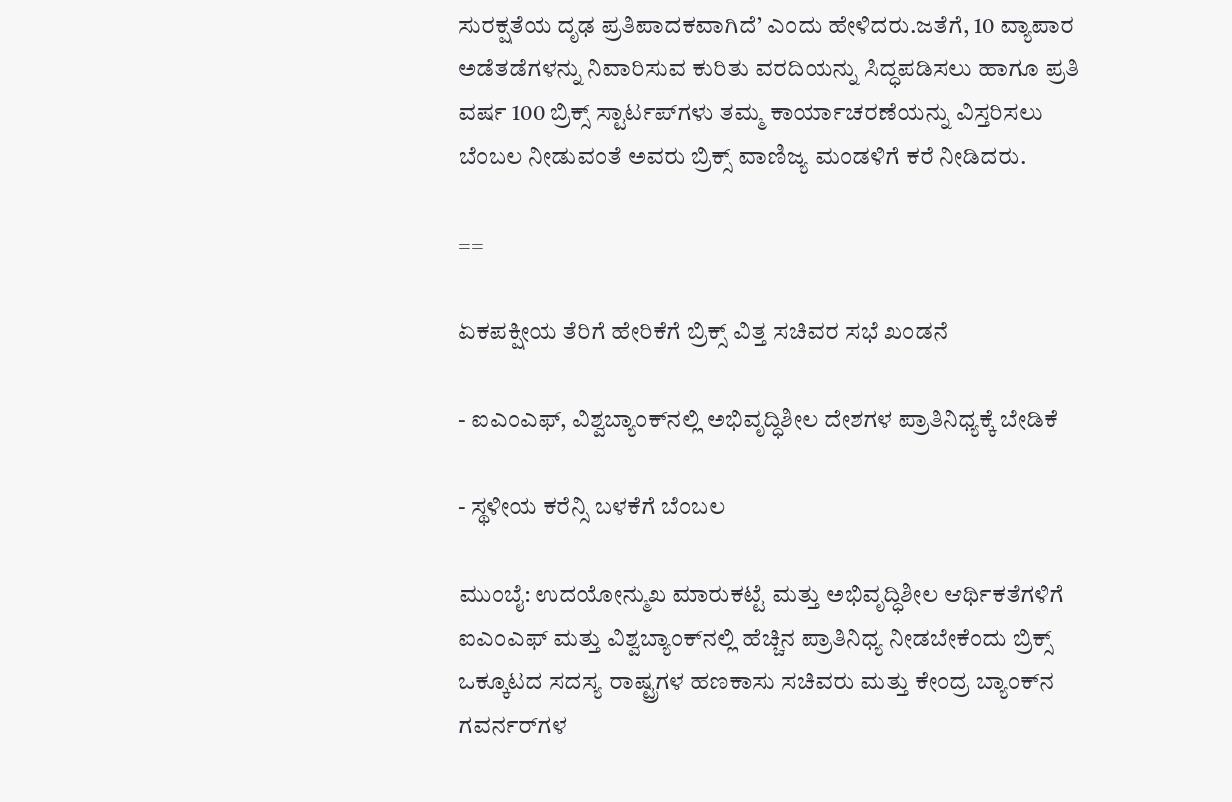ಸುರಕ್ಷತೆಯ ದೃಢ ಪ್ರತಿಪಾದಕವಾಗಿದೆ’ ಎಂದು ಹೇಳಿದರು.ಜತೆಗೆ, 10 ವ್ಯಾಪಾರ ಅಡೆತಡೆಗಳನ್ನು ನಿವಾರಿಸುವ ಕುರಿತು ವರದಿಯನ್ನು ಸಿದ್ಧಪಡಿಸಲು ಹಾಗೂ ಪ್ರತಿ ವರ್ಷ 100 ಬ್ರಿಕ್ಸ್ ಸ್ಟಾರ್ಟಪ್‌ಗಳು ತಮ್ಮ ಕಾರ್ಯಾಚರಣೆಯನ್ನು ವಿಸ್ತರಿಸಲು ಬೆಂಬಲ ನೀಡುವಂತೆ ಅವರು ಬ್ರಿಕ್ಸ್ ವಾಣಿಜ್ಯ ಮಂಡಳಿಗೆ ಕರೆ ನೀಡಿದರು.

==

ಏಕಪಕ್ಷೀಯ ತೆರಿಗೆ ಹೇರಿಕೆಗೆ ಬ್ರಿಕ್ಸ್‌ ವಿತ್ತ ಸಚಿವರ ಸಭೆ ಖಂಡನೆ

- ಐಎಂಎಫ್, ವಿಶ್ವಬ್ಯಾಂಕ್‌ನಲ್ಲಿ ಅಭಿವೃದ್ಧಿಶೀಲ ದೇಶಗಳ ಪ್ರಾತಿನಿಧ್ಯಕ್ಕೆ ಬೇಡಿಕೆ

- ಸ್ಥಳೀಯ ಕರೆನ್ಸಿ ಬಳಕೆಗೆ ಬೆಂಬಲ

ಮುಂಬೈ: ಉದಯೋನ್ಮುಖ ಮಾರುಕಟ್ಟೆ ಮತ್ತು ಅಭಿವೃದ್ಧಿಶೀಲ ಆರ್ಥಿಕತೆಗಳಿಗೆ ಐಎಂಎಫ್‌ ಮತ್ತು ವಿಶ್ವಬ್ಯಾಂಕ್‌ನಲ್ಲಿ ಹೆಚ್ಚಿನ ಪ್ರಾತಿನಿಧ್ಯ ನೀಡಬೇಕೆಂದು ಬ್ರಿಕ್ಸ್‌ ಒಕ್ಕೂಟದ ಸದಸ್ಯ ರಾಷ್ಟ್ರಗಳ ಹಣಕಾಸು ಸಚಿವರು ಮತ್ತು ಕೇಂದ್ರ ಬ್ಯಾಂಕ್‌ನ ಗವರ್ನರ್‌ಗಳ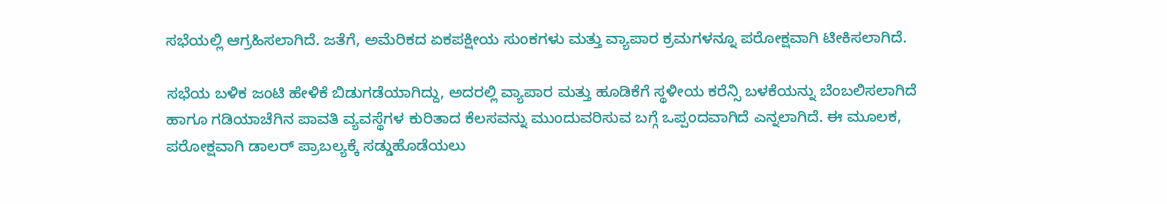ಸಭೆಯಲ್ಲಿ ಆಗ್ರಹಿಸಲಾಗಿದೆ. ಜತೆಗೆ, ಅಮೆರಿಕದ ಏಕಪಕ್ಷೀಯ ಸುಂಕಗಳು ಮತ್ತು ವ್ಯಾಪಾರ ಕ್ರಮಗಳನ್ನೂ ಪರೋಕ್ಷವಾಗಿ ಟೀಕಿಸಲಾಗಿದೆ.

ಸಭೆಯ ಬಳಿಕ ಜಂಟಿ ಹೇಳಿಕೆ ಬಿಡುಗಡೆಯಾಗಿದ್ದು, ಅದರಲ್ಲಿ ವ್ಯಾಪಾರ ಮತ್ತು ಹೂಡಿಕೆಗೆ ಸ್ಥಳೀಯ ಕರೆನ್ಸಿ ಬಳಕೆಯನ್ನು ಬೆಂಬಲಿಸಲಾಗಿದೆ ಹಾಗೂ ಗಡಿಯಾಚೆಗಿನ ಪಾವತಿ ವ್ಯವಸ್ಥೆಗಳ ಕುರಿತಾದ ಕೆಲಸವನ್ನು ಮುಂದುವರಿಸುವ ಬಗ್ಗೆ ಒಪ್ಪಂದವಾಗಿದೆ ಎನ್ನಲಾಗಿದೆ. ಈ ಮೂಲಕ, ಪರೋಕ್ಷವಾಗಿ ಡಾಲರ್‌ ಪ್ರಾಬಲ್ಯಕ್ಕೆ ಸಡ್ಡುಹೊಡೆಯಲು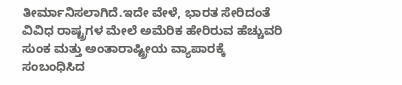ತೀರ್ಮಾನಿಸಲಾಗಿದೆ.ಇದೇ ವೇಳೆ, ಭಾರತ ಸೇರಿದಂತೆ ವಿವಿಧ ರಾಷ್ಟ್ರಗಳ ಮೇಲೆ ಅಮೆರಿಕ ಹೇರಿರುವ ಹೆಚ್ಚುವರಿ ಸುಂಕ ಮತ್ತು ಅಂತಾರಾಷ್ಟ್ರೀಯ ವ್ಯಾಪಾರಕ್ಕೆ ಸಂಬಂಧಿಸಿದ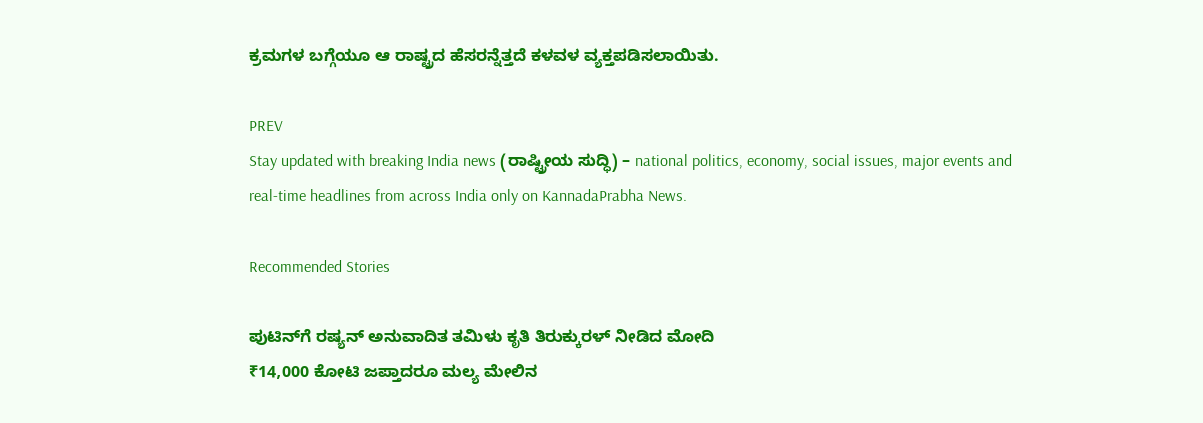ಕ್ರಮಗಳ ಬಗ್ಗೆಯೂ ಆ ರಾಷ್ಟ್ರದ ಹೆಸರನ್ನೆತ್ತದೆ ಕಳವಳ ವ್ಯಕ್ತಪಡಿಸಲಾಯಿತು.

PREV
Stay updated with breaking India news (ರಾಷ್ಟ್ರೀಯ ಸುದ್ಧಿ) – national politics, economy, social issues, major events and real‑time headlines from across India only on KannadaPrabha News.

Recommended Stories

ಪುಟಿನ್‌ಗೆ ರಷ್ಯನ್‌ ಅನುವಾದಿತ ತಮಿಳು ಕೃತಿ ತಿರುಕ್ಕುರಳ್‌ ನೀಡಿದ ಮೋದಿ
₹14,000 ಕೋಟಿ ಜಪ್ತಾದರೂ ಮಲ್ಯ ಮೇಲಿನ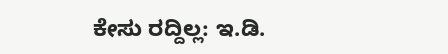ಕೇಸು ರದ್ದಿಲ್ಲ: ಇ.ಡಿ.